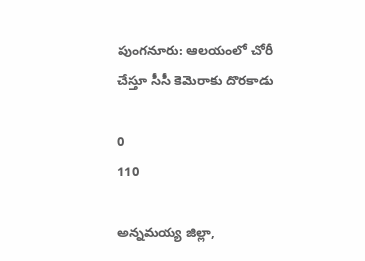పుంగనూరు: ఆలయంలో చోరీ చేస్తూ సీసీ కెమెరాకు దొరకాడు

0
110

అన్నమయ్య జిల్లా,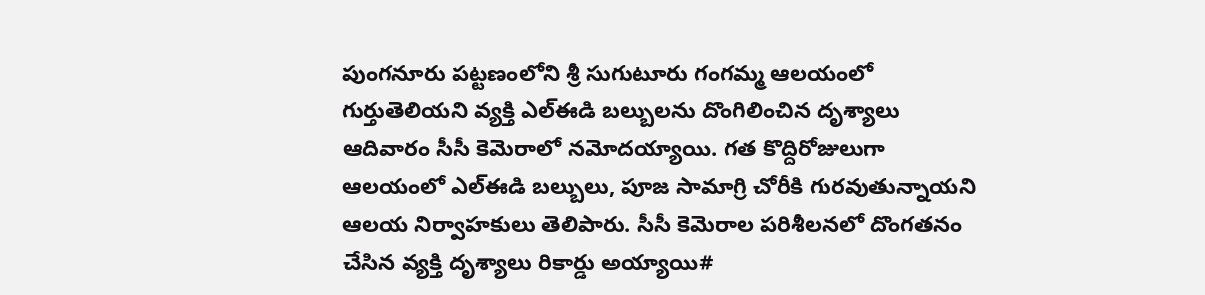పుంగనూరు పట్టణంలోని శ్రీ సుగుటూరు గంగమ్మ ఆలయంలో గుర్తుతెలియని వ్యక్తి ఎల్ఈడి బల్బులను దొంగిలించిన దృశ్యాలు ఆదివారం సీసీ కెమెరాలో నమోదయ్యాయి. గత కొద్దిరోజులుగా ఆలయంలో ఎల్ఈడి బల్బులు, పూజ సామాగ్రి చోరీకి గురవుతున్నాయని ఆలయ నిర్వాహకులు తెలిపారు. సీసీ కెమెరాల పరిశీలనలో దొంగతనం చేసిన వ్యక్తి దృశ్యాలు రికార్డు అయ్యాయి#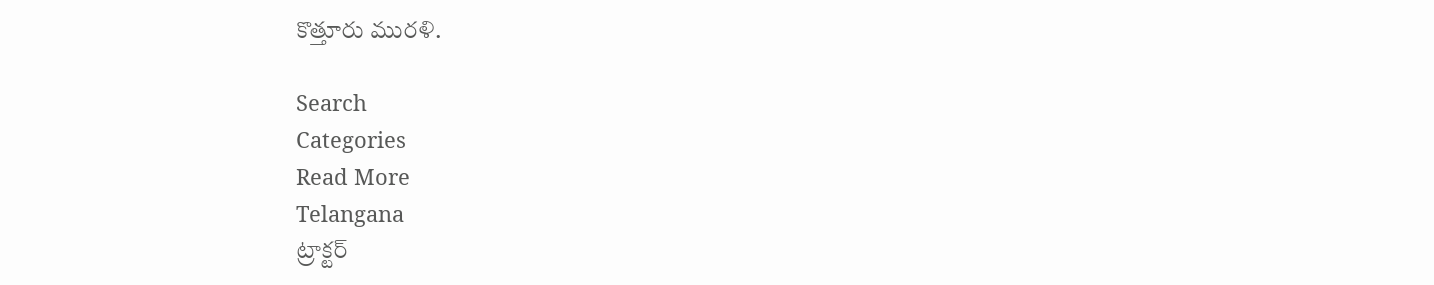కొత్తూరు మురళి.

Search
Categories
Read More
Telangana
ట్రాక్టర్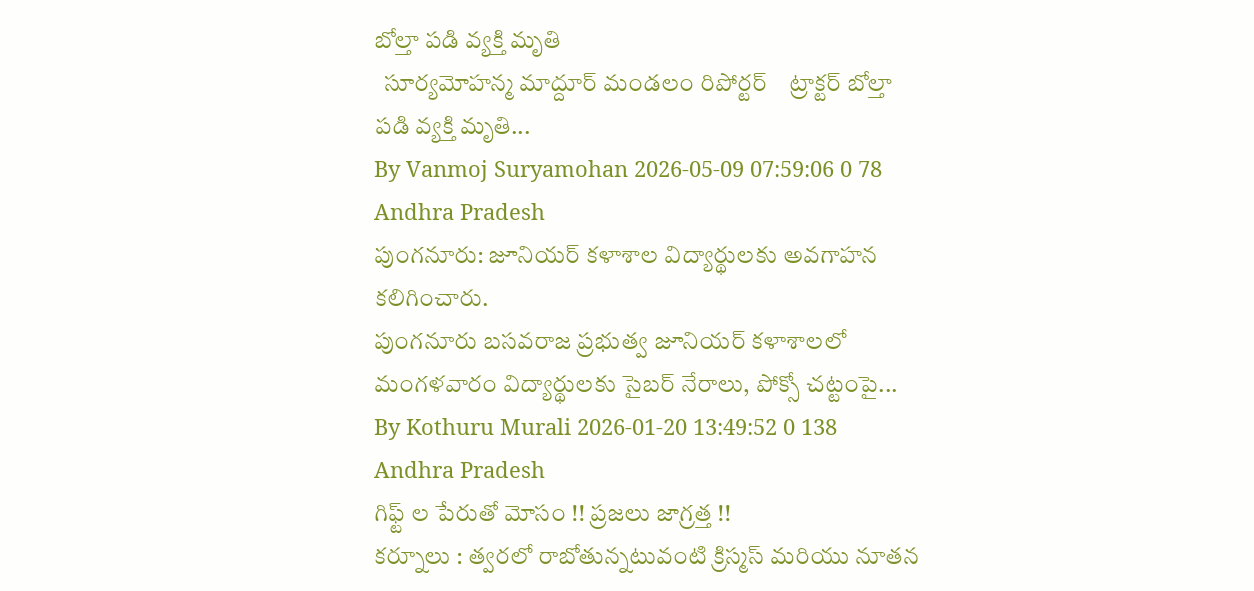బోల్తా పడి వ్యక్తి మృతి
  సూర్యమోహన్మ మాద్దూర్ మండలం రిపోర్టర్    ట్రాక్టర్ బోల్తా పడి వ్యక్తి మృతి...
By Vanmoj Suryamohan 2026-05-09 07:59:06 0 78
Andhra Pradesh
పుంగనూరు: జూనియర్ కళాశాల విద్యార్థులకు అవగాహన కలిగించారు.
పుంగనూరు బసవరాజ ప్రభుత్వ జూనియర్ కళాశాలలో మంగళవారం విద్యార్థులకు సైబర్ నేరాలు, పోక్సో చట్టంపై...
By Kothuru Murali 2026-01-20 13:49:52 0 138
Andhra Pradesh
గిఫ్ట్ ల పేరుతో మోసం !! ప్రజలు జాగ్రత్త !!
కర్నూలు : త్వరలో రాబోతున్నటువంటి క్రిస్మస్ మరియు నూతన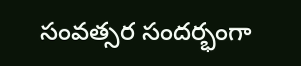సంవత్సర సందర్భంగా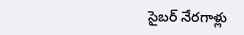సైబర్ నేరగాళ్లు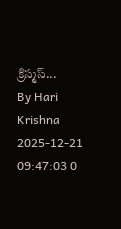క్రిస్మస్...
By Hari Krishna 2025-12-21 09:47:03 0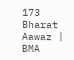173
Bharat Aawaz | BMA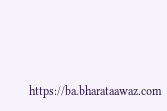https://ba.bharataawaz.com